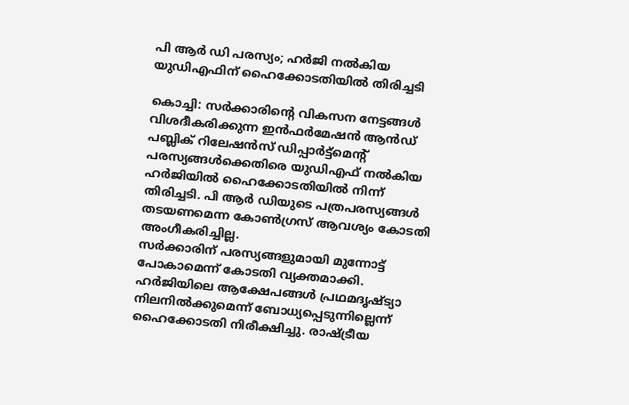പി ആർ ഡി പരസ്യം; ഹർജി നൽകിയ യുഡിഎഫിന് ഹൈക്കോടതിയിൽ തിരിച്ചടി

കൊച്ചി: സർക്കാരിന്റെ വികസന നേട്ടങ്ങൾ വിശദീകരിക്കുന്ന ഇൻഫർമേഷൻ ആൻഡ് പബ്ലിക് റിലേഷൻസ് ഡിപ്പാർട്ട്മെന്റ് പരസ്യങ്ങൾക്കെതിരെ യുഡിഎഫ് നൽകിയ ഹർജിയിൽ ഹൈക്കോടതിയിൽ നിന്ന് തിരിച്ചടി. പി ആർ ഡിയുടെ പത്രപരസ്യങ്ങൾ തടയണമെന്ന കോൺഗ്രസ് ആവശ്യം കോടതി അംഗീകരിച്ചില്ല.
സർക്കാരിന് പരസ്യങ്ങളുമായി മുന്നോട്ട് പോകാമെന്ന് കോടതി വ്യക്തമാക്കി. ഹർജിയിലെ ആക്ഷേപങ്ങൾ പ്രഥമദൃഷ്ട്യാ നിലനിൽക്കുമെന്ന് ബോധ്യപ്പെടുന്നില്ലെന്ന് ഹൈക്കോടതി നിരീക്ഷിച്ചു. രാഷ്ട്രീയ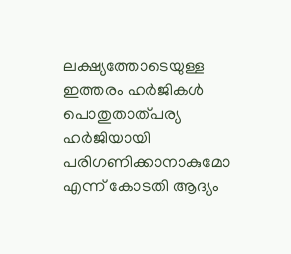ലക്ഷ്യത്തോടെയുള്ള ഇത്തരം ഹർജികൾ പൊതുതാത്പര്യ ഹർജിയായി പരിഗണിക്കാനാകുമോ എന്ന് കോടതി ആദ്യം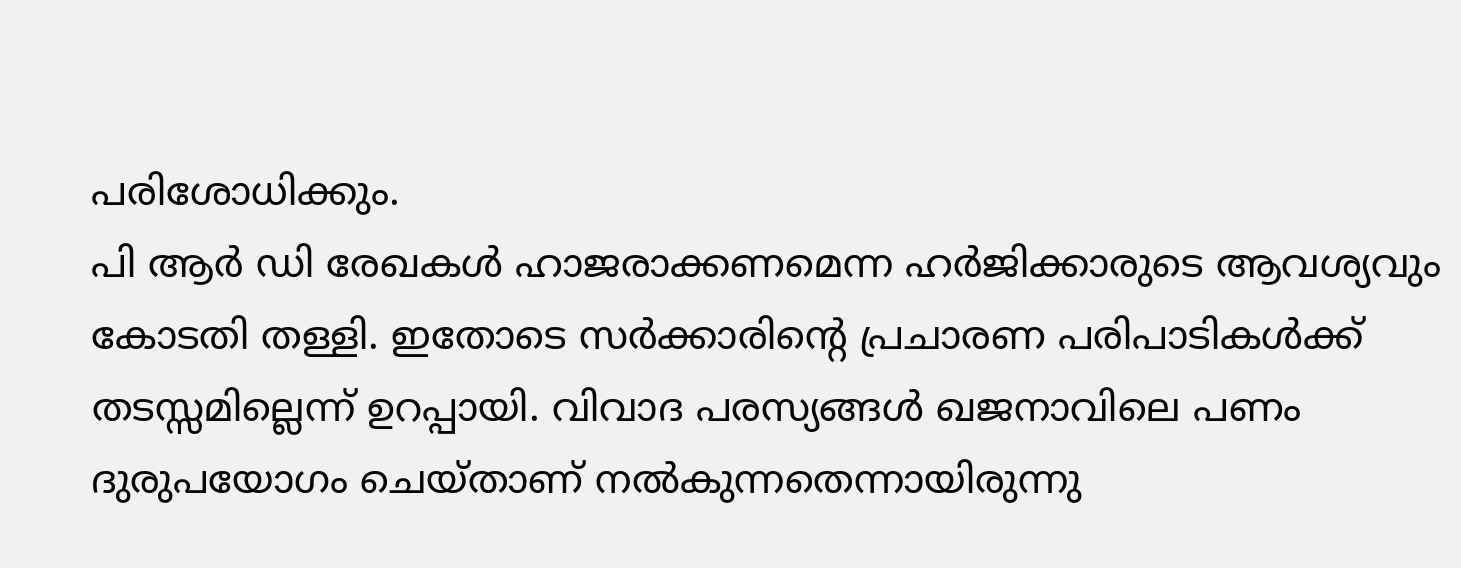പരിശോധിക്കും.
പി ആർ ഡി രേഖകൾ ഹാജരാക്കണമെന്ന ഹർജിക്കാരുടെ ആവശ്യവും കോടതി തള്ളി. ഇതോടെ സർക്കാരിന്റെ പ്രചാരണ പരിപാടികൾക്ക് തടസ്സമില്ലെന്ന് ഉറപ്പായി. വിവാദ പരസ്യങ്ങൾ ഖജനാവിലെ പണം ദുരുപയോഗം ചെയ്താണ് നൽകുന്നതെന്നായിരുന്നു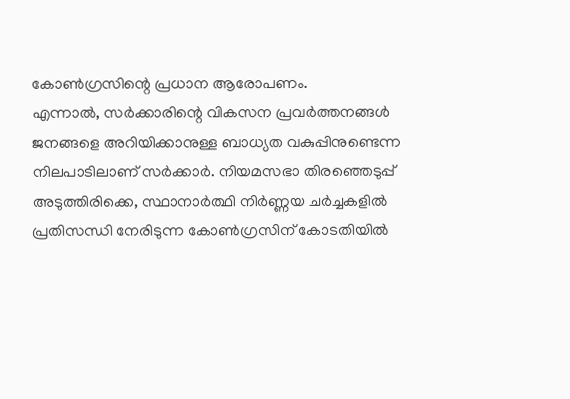കോൺഗ്രസിന്റെ പ്രധാന ആരോപണം.
എന്നാൽ, സർക്കാരിന്റെ വികസന പ്രവർത്തനങ്ങൾ ജനങ്ങളെ അറിയിക്കാനുള്ള ബാധ്യത വകുപ്പിനുണ്ടെന്ന നിലപാടിലാണ് സർക്കാർ. നിയമസഭാ തിരഞ്ഞെടുപ്പ് അടുത്തിരിക്കെ, സ്ഥാനാർത്ഥി നിർണ്ണയ ചർച്ചകളിൽ പ്രതിസന്ധി നേരിടുന്ന കോൺഗ്രസിന് കോടതിയിൽ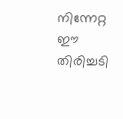നിന്നേറ്റ ഈ തിരിച്ചടി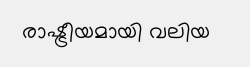രാഷ്ട്രീയമായി വലിയ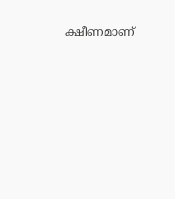ക്ഷീണമാണ്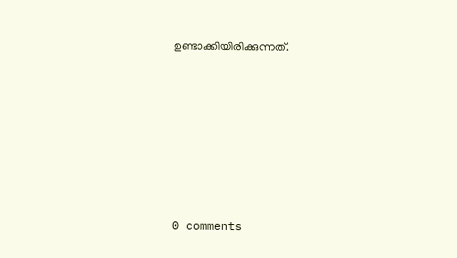ഉണ്ടാക്കിയിരിക്കുന്നത്.










0 comments